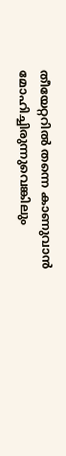തീയേറ്ററിൽ തന്നെ കാണുവാൻ മോഹിച്ചിരുന്നുവെങ്കിലും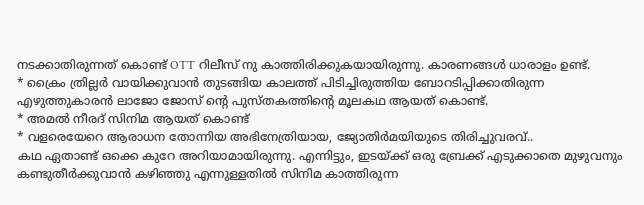നടക്കാതിരുന്നത് കൊണ്ട് OTT റിലീസ് നു കാത്തിരിക്കുകയായിരുന്നു. കാരണങ്ങൾ ധാരാളം ഉണ്ട്.
* ക്രൈം ത്രില്ലർ വായിക്കുവാൻ തുടങ്ങിയ കാലത്ത് പിടിച്ചിരുത്തിയ ബോറടിപ്പിക്കാതിരുന്ന എഴുത്തുകാരൻ ലാജോ ജോസ് ന്റെ പുസ്തകത്തിന്റെ മൂലകഥ ആയത് കൊണ്ട്.
* അമൽ നീരദ് സിനിമ ആയത് കൊണ്ട്
* വളരെയേറെ ആരാധന തോന്നിയ അഭിനേത്രിയായ, ജ്യോതിർമയിയുടെ തിരിച്ചുവരവ്..
കഥ ഏതാണ്ട് ഒക്കെ കുറേ അറിയാമായിരുന്നു. എന്നിട്ടും, ഇടയ്ക്ക് ഒരു ബ്രേക്ക് എടുക്കാതെ മുഴുവനും കണ്ടുതീർക്കുവാൻ കഴിഞ്ഞു എന്നുള്ളതിൽ സിനിമ കാത്തിരുന്ന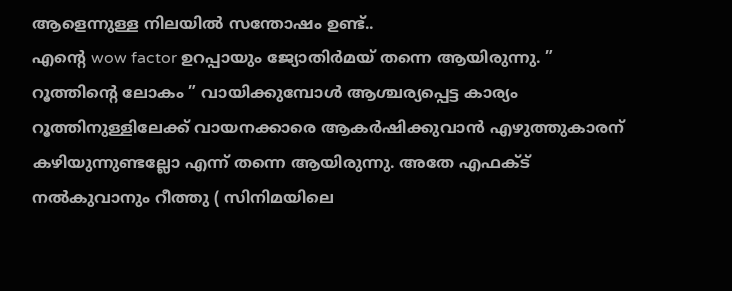ആളെന്നുള്ള നിലയിൽ സന്തോഷം ഉണ്ട്..
എന്റെ wow factor ഉറപ്പായും ജ്യോതിർമയ് തന്നെ ആയിരുന്നു. ”
റൂത്തിന്റെ ലോകം ” വായിക്കുമ്പോൾ ആശ്ചര്യപ്പെട്ട കാര്യം റൂത്തിനുള്ളിലേക്ക് വായനക്കാരെ ആകർഷിക്കുവാൻ എഴുത്തുകാരന് കഴിയുന്നുണ്ടല്ലോ എന്ന് തന്നെ ആയിരുന്നു. അതേ എഫക്ട് നൽകുവാനും റീത്തു ( സിനിമയിലെ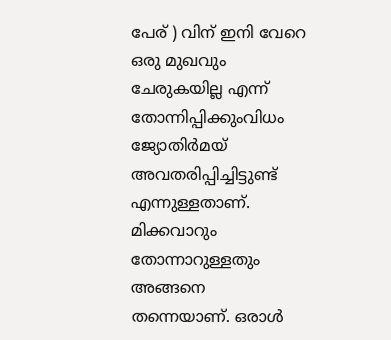പേര് ) വിന് ഇനി വേറെ ഒരു മുഖവും ചേരുകയില്ല എന്ന് തോന്നിപ്പിക്കുംവിധം ജ്യോതിർമയ് അവതരിപ്പിച്ചിട്ടുണ്ട് എന്നുള്ളതാണ്.
മിക്കവാറും തോന്നാറുള്ളതും അങ്ങനെ തന്നെയാണ്. ഒരാൾ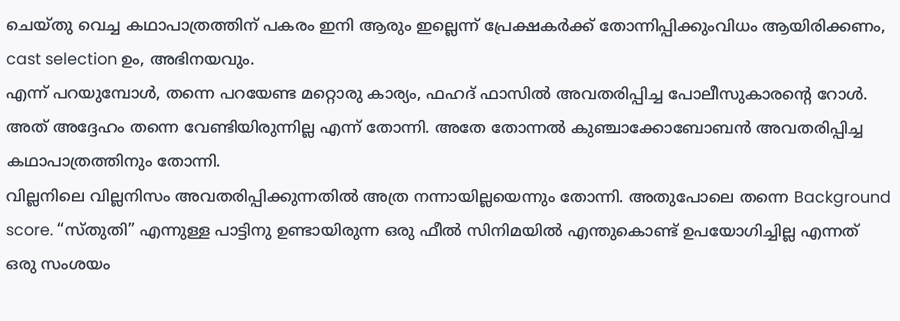ചെയ്തു വെച്ച കഥാപാത്രത്തിന് പകരം ഇനി ആരും ഇല്ലെന്ന് പ്രേക്ഷകർക്ക് തോന്നിപ്പിക്കുംവിധം ആയിരിക്കണം, cast selection ഉം, അഭിനയവും.
എന്ന് പറയുമ്പോൾ, തന്നെ പറയേണ്ട മറ്റൊരു കാര്യം, ഫഹദ് ഫാസിൽ അവതരിപ്പിച്ച പോലീസുകാരന്റെ റോൾ. അത് അദ്ദേഹം തന്നെ വേണ്ടിയിരുന്നില്ല എന്ന് തോന്നി. അതേ തോന്നൽ കുഞ്ചാക്കോബോബൻ അവതരിപ്പിച്ച കഥാപാത്രത്തിനും തോന്നി.
വില്ലനിലെ വില്ലനിസം അവതരിപ്പിക്കുന്നതിൽ അത്ര നന്നായില്ലയെന്നും തോന്നി. അതുപോലെ തന്നെ Background score. “സ്തുതി” എന്നുള്ള പാട്ടിനു ഉണ്ടായിരുന്ന ഒരു ഫീൽ സിനിമയിൽ എന്തുകൊണ്ട് ഉപയോഗിച്ചില്ല എന്നത് ഒരു സംശയം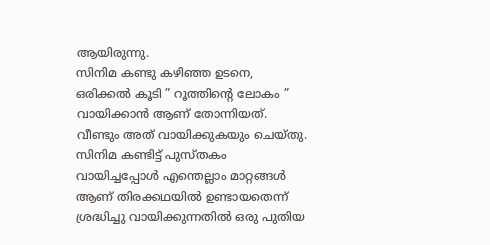ആയിരുന്നു.
സിനിമ കണ്ടു കഴിഞ്ഞ ഉടനെ, ഒരിക്കൽ കൂടി ” റൂത്തിന്റെ ലോകം ” വായിക്കാൻ ആണ് തോന്നിയത്. വീണ്ടും അത് വായിക്കുകയും ചെയ്തു. സിനിമ കണ്ടിട്ട് പുസ്തകം വായിച്ചപ്പോൾ എന്തെല്ലാം മാറ്റങ്ങൾ ആണ് തിരക്കഥയിൽ ഉണ്ടായതെന്ന് ശ്രദ്ധിച്ചു വായിക്കുന്നതിൽ ഒരു പുതിയ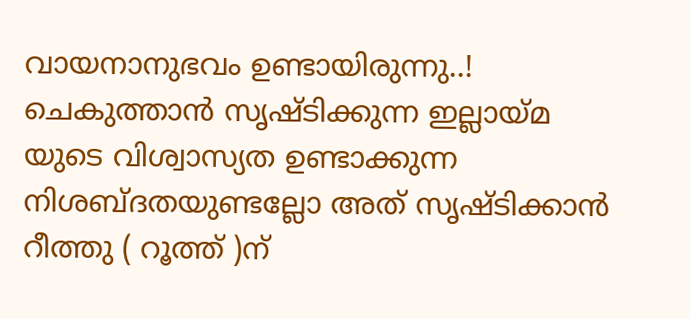വായനാനുഭവം ഉണ്ടായിരുന്നു..!
ചെകുത്താൻ സൃഷ്ടിക്കുന്ന ഇല്ലായ്മ യുടെ വിശ്വാസ്യത ഉണ്ടാക്കുന്ന നിശബ്ദതയുണ്ടല്ലോ അത് സൃഷ്ടിക്കാൻ റീത്തു ( റൂത്ത് )ന്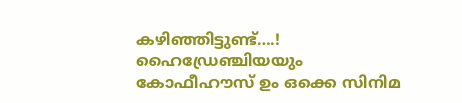കഴിഞ്ഞിട്ടുണ്ട്….!
ഹൈഡ്രേഞ്ചിയയും കോഫീഹൗസ് ഉം ഒക്കെ സിനിമ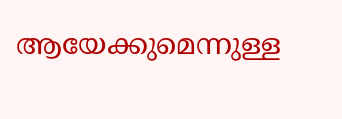ആയേക്കുമെന്നുള്ള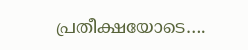പ്രതീക്ഷയോടെ….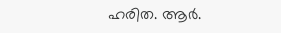ഹരിത. ആർ.